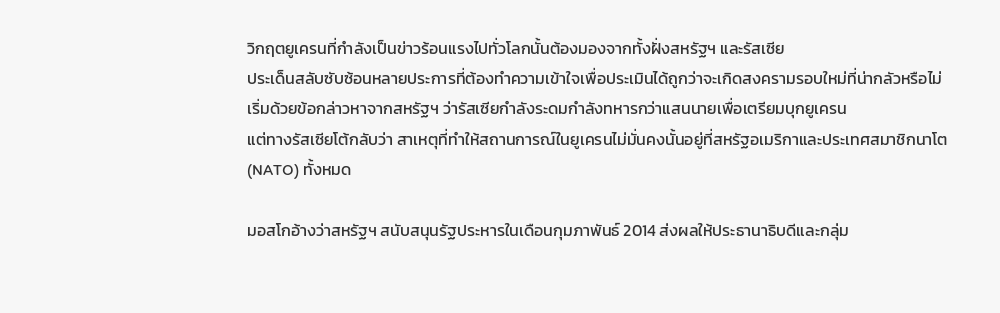วิกฤตยูเครนที่กำลังเป็นข่าวร้อนแรงไปทั่วโลกนั้นต้องมองจากทั้งฝั่งสหรัฐฯ และรัสเซีย
ประเด็นสลับซับซ้อนหลายประการที่ต้องทำความเข้าใจเพื่อประเมินได้ถูกว่าจะเกิดสงครามรอบใหม่ที่น่ากลัวหรือไม่
เริ่มด้วยข้อกล่าวหาจากสหรัฐฯ ว่ารัสเซียกำลังระดมกำลังทหารกว่าแสนนายเพื่อเตรียมบุกยูเครน
แต่ทางรัสเซียโต้กลับว่า สาเหตุที่ทำให้สถานการณ์ในยูเครนไม่มั่นคงนั้นอยู่ที่สหรัฐอเมริกาและประเทศสมาชิกนาโต (NATO) ทั้งหมด

มอสโกอ้างว่าสหรัฐฯ สนับสนุนรัฐประหารในเดือนกุมภาพันธ์ 2014 ส่งผลให้ประธานาธิบดีและกลุ่ม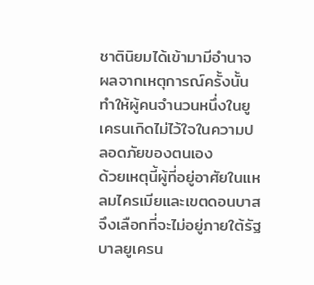ชาตินิยมได้เข้ามามีอำนาจ
ผลจากเหตุการณ์ครั้งนั้นทำให้ผู้คนจำนวนหนึ่งในยูเครนเกิดไม่ไว้ใจในความปลอดภัยของตนเอง
ด้วยเหตุนี้ผู้ที่อยู่อาศัยในแหลมไครเมียและเขตดอนบาสจึงเลือกที่จะไม่อยู่ภายใต้รัฐบาลยูเครน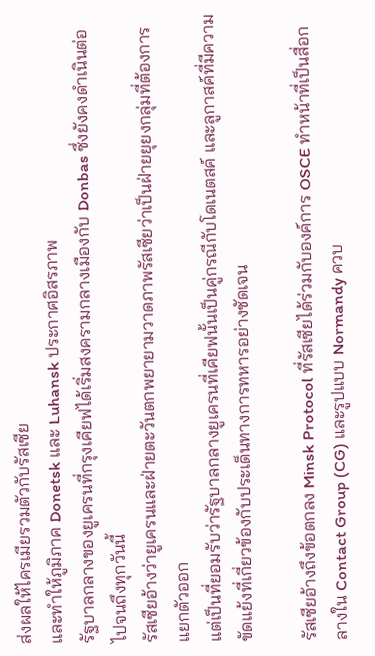ส่งผลให้ไครเมียรวมตัวกับรัสเซีย
และทำให้ภูมิภาค Donetsk และ Luhansk ประกาศอิสรภาพ
รัฐบาลกลางของยูเครนที่กรุงเคียฟได้เริ่มสงครามกลางเมืองกับ Donbas ซึ่งยังคงดำเนินต่อไปจนถึงทุกวันนี้
รัสเซียอ้างว่ายูเครนและฝ่ายตะวันตกพยายามวาดภาพรัสเซียว่าเป็นฝ่ายยุยงกลุ่มที่ต้องการแยกตัวออก
แต่เป็นที่ยอมรับว่ารัฐบาลกลางยูเครนที่เคียฟนั้นเป็นคู่กรณีกับโดเนตสค์ และลูกาสค์ที่มีความขัดแย้งที่เกี่ยวข้องกับประเด็นทางการทหารอย่างชัดเจน

รัสเซียอ้างถึงข้อตกลง Minsk Protocol ที่รัสเซียได้ร่วมกับองค์การ OSCE ทำหน้าที่เป็นสื่อกลางใน Contact Group (CG) และรูปแบบ Normandy ควบ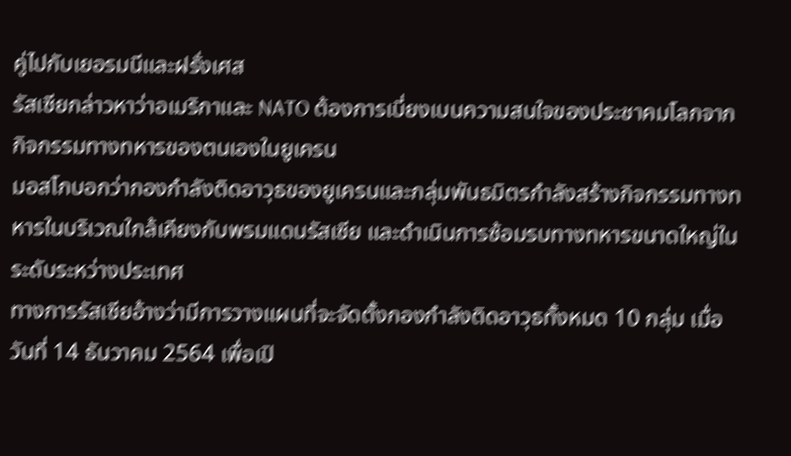คู่ไปกับเยอรมนีและฝรั่งเศส
รัสเซียกล่าวหาว่าอเมริกาและ NATO ต้องการเบี่ยงเบนความสนใจของประชาคมโลกจากกิจกรรมทางทหารของตนเองในยูเครน
มอสโกบอกว่ากองกำลังติดอาวุธของยูเครนและกลุ่มพันธมิตรกำลังสร้างกิจกรรมทางทหารในบริเวณใกล้เคียงกับพรมแดนรัสเซีย และดำเนินการซ้อมรบทางทหารขนาดใหญ่ในระดับระหว่างประเทศ
ทางการรัสเซียอ้างว่ามีการวางแผนที่จะจัดตั้งกองกำลังติดอาวุธทั้งหมด 10 กลุ่ม เมื่อวันที่ 14 ธันวาคม 2564 เพื่อเปิ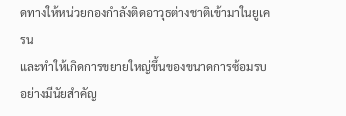ดทางให้หน่วยกองกำลังติดอาวุธต่างชาติเข้ามาในยูเครน
และทำให้เกิดการขยายใหญ่ขึ้นของขนาดการซ้อมรบอย่างมีนัยสำคัญ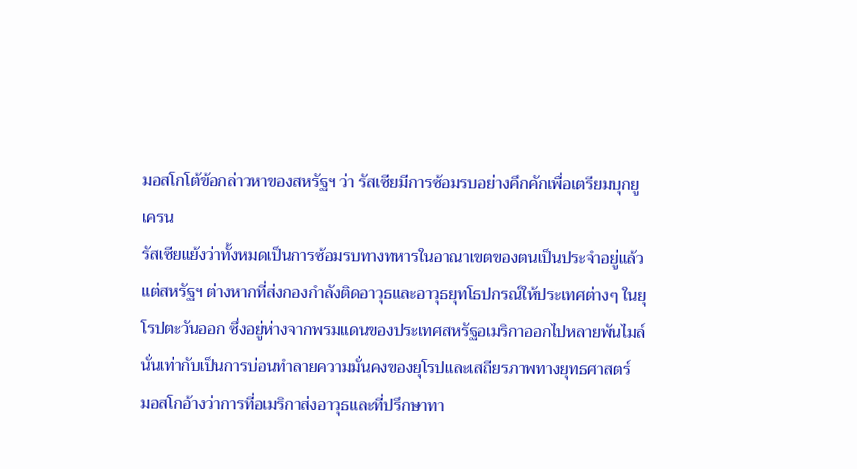มอสโกโต้ข้อกล่าวหาของสหรัฐฯ ว่า รัสเซียมีการซ้อมรบอย่างคึกคักเพื่อเตรียมบุกยูเครน
รัสเซียแย้งว่าทั้งหมดเป็นการซ้อมรบทางทหารในอาณาเขตของตนเป็นประจำอยู่แล้ว
แต่สหรัฐฯ ต่างหากที่ส่งกองกำลังติดอาวุธและอาวุธยุทโธปกรณ์ให้ประเทศต่างๆ ในยุโรปตะวันออก ซึ่งอยู่ห่างจากพรมแดนของประเทศสหรัฐอเมริกาออกไปหลายพันไมล์
นั่นเท่ากับเป็นการบ่อนทำลายความมั่นคงของยุโรปและเสถียรภาพทางยุทธศาสตร์
มอสโกอ้างว่าการที่อเมริกาส่งอาวุธและที่ปรึกษาทา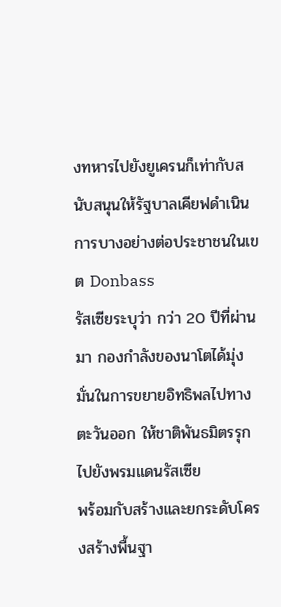งทหารไปยังยูเครนก็เท่ากับสนับสนุนให้รัฐบาลเคียฟดำเนินการบางอย่างต่อประชาชนในเขต Donbass
รัสเซียระบุว่า กว่า 20 ปีที่ผ่านมา กองกำลังของนาโตได้มุ่งมั่นในการขยายอิทธิพลไปทางตะวันออก ให้ชาติพันธมิตรรุกไปยังพรมแดนรัสเซีย
พร้อมกับสร้างและยกระดับโครงสร้างพื้นฐา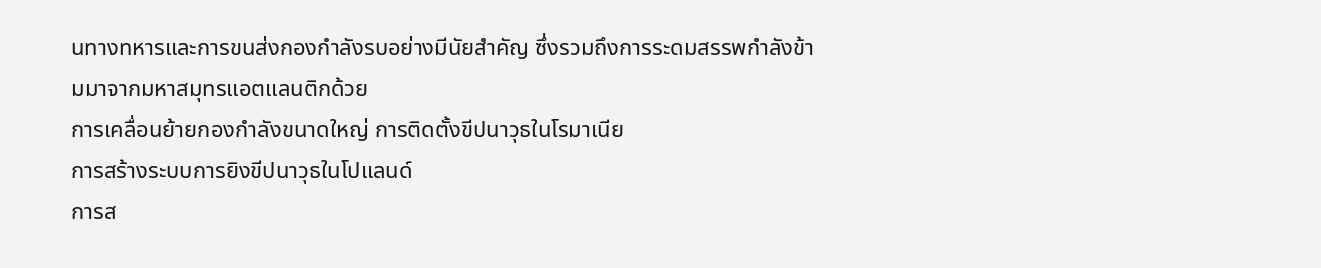นทางทหารและการขนส่งกองกำลังรบอย่างมีนัยสำคัญ ซึ่งรวมถึงการระดมสรรพกำลังข้ามมาจากมหาสมุทรแอตแลนติกด้วย
การเคลื่อนย้ายกองกำลังขนาดใหญ่ การติดตั้งขีปนาวุธในโรมาเนีย
การสร้างระบบการยิงขีปนาวุธในโปแลนด์
การส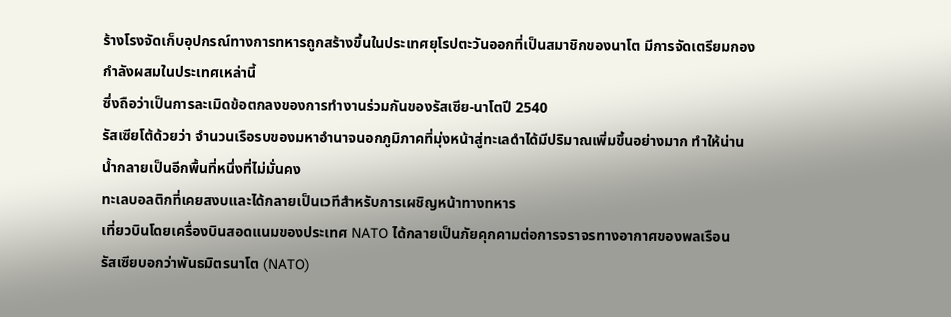ร้างโรงจัดเก็บอุปกรณ์ทางการทหารถูกสร้างขึ้นในประเทศยุโรปตะวันออกที่เป็นสมาชิกของนาโต มีการจัดเตรียมกองกำลังผสมในประเทศเหล่านี้
ซึ่งถือว่าเป็นการละเมิดข้อตกลงของการทำงานร่วมกันของรัสเซีย-นาโตปี 2540
รัสเซียโต้ด้วยว่า จำนวนเรือรบของมหาอำนาจนอกภูมิภาคที่มุ่งหน้าสู่ทะเลดำได้มีปริมาณเพิ่มขึ้นอย่างมาก ทำให้น่านน้ำกลายเป็นอีกพื้นที่หนึ่งที่ไม่มั่นคง
ทะเลบอลติกที่เคยสงบและได้กลายเป็นเวทีสำหรับการเผชิญหน้าทางทหาร
เที่ยวบินโดยเครื่องบินสอดแนมของประเทศ NATO ได้กลายเป็นภัยคุกคามต่อการจราจรทางอากาศของพลเรือน
รัสเซียบอกว่าพันธมิตรนาโต (NATO)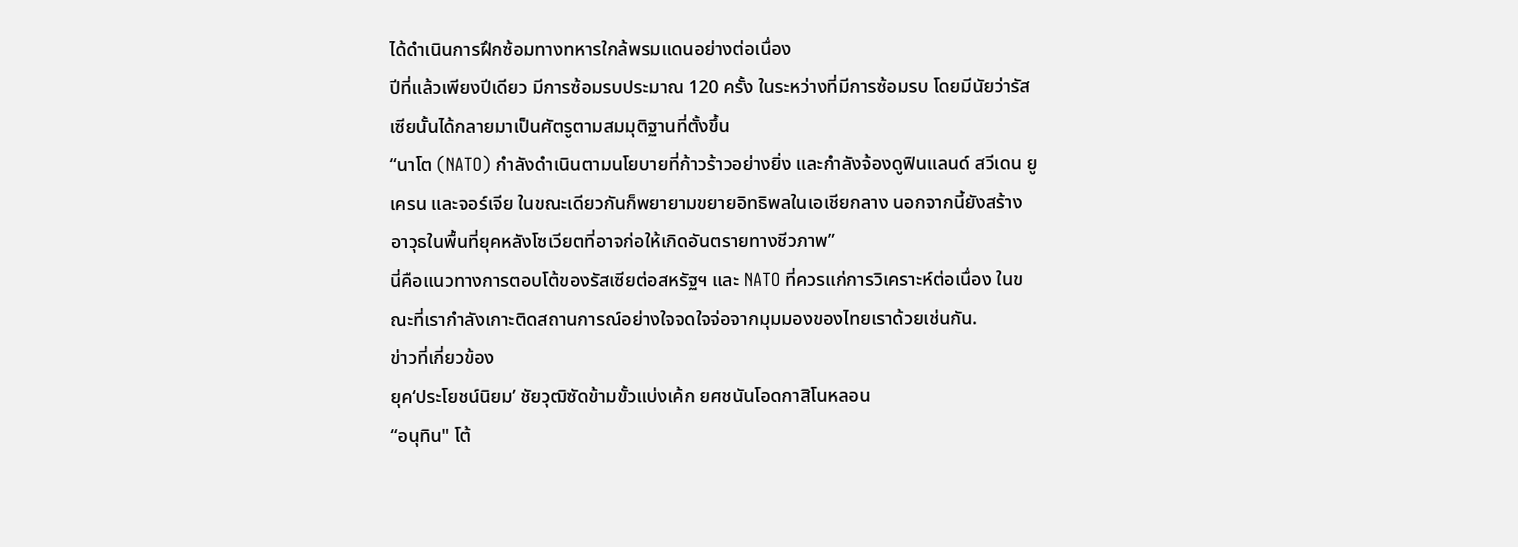ได้ดำเนินการฝึกซ้อมทางทหารใกล้พรมแดนอย่างต่อเนื่อง
ปีที่แล้วเพียงปีเดียว มีการซ้อมรบประมาณ 120 ครั้ง ในระหว่างที่มีการซ้อมรบ โดยมีนัยว่ารัสเซียนั้นได้กลายมาเป็นศัตรูตามสมมุติฐานที่ตั้งขึ้น
“นาโต (NATO) กำลังดำเนินตามนโยบายที่ก้าวร้าวอย่างยิ่ง และกำลังจ้องดูฟินแลนด์ สวีเดน ยูเครน และจอร์เจีย ในขณะเดียวกันก็พยายามขยายอิทธิพลในเอเชียกลาง นอกจากนี้ยังสร้างอาวุธในพื้นที่ยุคหลังโซเวียตที่อาจก่อให้เกิดอันตรายทางชีวภาพ”
นี่คือแนวทางการตอบโต้ของรัสเซียต่อสหรัฐฯ และ NATO ที่ควรแก่การวิเคราะห์ต่อเนื่อง ในขณะที่เรากำลังเกาะติดสถานการณ์อย่างใจจดใจจ่อจากมุมมองของไทยเราด้วยเช่นกัน.
ข่าวที่เกี่ยวข้อง
ยุค‘ประโยชน์นิยม’ ชัยวุฒิซัดข้ามขั้วแบ่งเค้ก ยศชนันโอดกาสิโนหลอน
“อนุทิน" โต้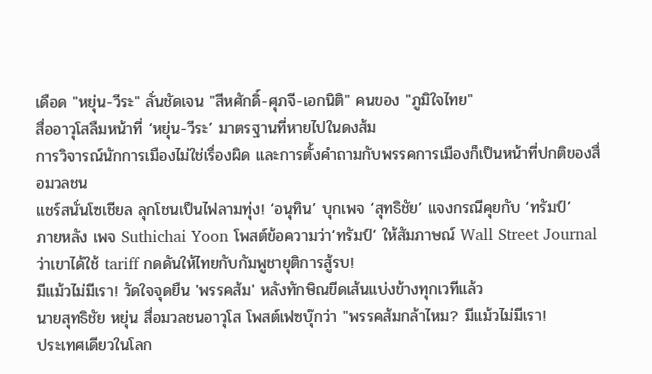เดือด "หยุ่น-วีระ" ลั่นชัดเจน "สีหศักดิ์-ศุภจี-เอกนิติ" คนของ "ภูมิใจไทย"
สื่ออาวุโสลืมหน้าที่ ‘หยุ่น-วีระ’ มาตรฐานที่หายไปในดงส้ม
การวิจารณ์นักการเมืองไม่ใช่เรื่องผิด และการตั้งคำถามกับพรรคการเมืองก็เป็นหน้าที่ปกติของสื่อมวลชน
แชร์สนั่นโซเชียล ลุกโชนเป็นไฟลามทุ่ง! ‘อนุทิน’ บุกเพจ ‘สุทธิชัย’ แจงกรณีคุยกับ ‘ทรัมป์’
ภายหลัง เพจ Suthichai Yoon โพสต์ข้อความว่า‘ทรัมป์‘ ให้สัมภาษณ์ Wall Street Journal ว่าเขาได้ใช้ tariff กดดันให้ไทยกับกัมพูชายุติการสู้รบ!
มีแม้วไม่มีเรา! วัดใจจุดยืน 'พรรคส้ม' หลังทักษิณขีดเส้นแบ่งข้างทุกเวทีแล้ว
นายสุทธิชัย หยุ่น สื่อมวลชนอาวุโส โพสต์เฟซบุ๊กว่า "พรรคส้มกล้าไหม? มีแม้วไม่มีเรา!
ประเทศเดียวในโลก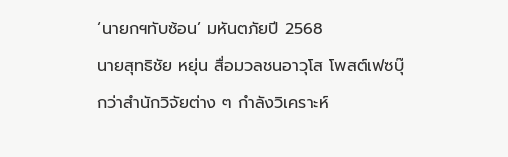‘นายกฯทับซ้อน’ มหันตภัยปี 2568
นายสุทธิชัย หยุ่น สื่อมวลชนอาวุโส โพสต์เฟซบุ๊กว่าสำนักวิจัยต่าง ๆ กำลังวิเคราะห์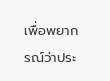เพื่อพยากรณ์ว่าประ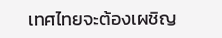เทศไทยจะต้องเผชิญ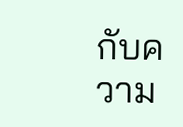กับความ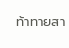ท้าทายสา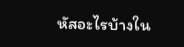หัสอะไรบ้างใน